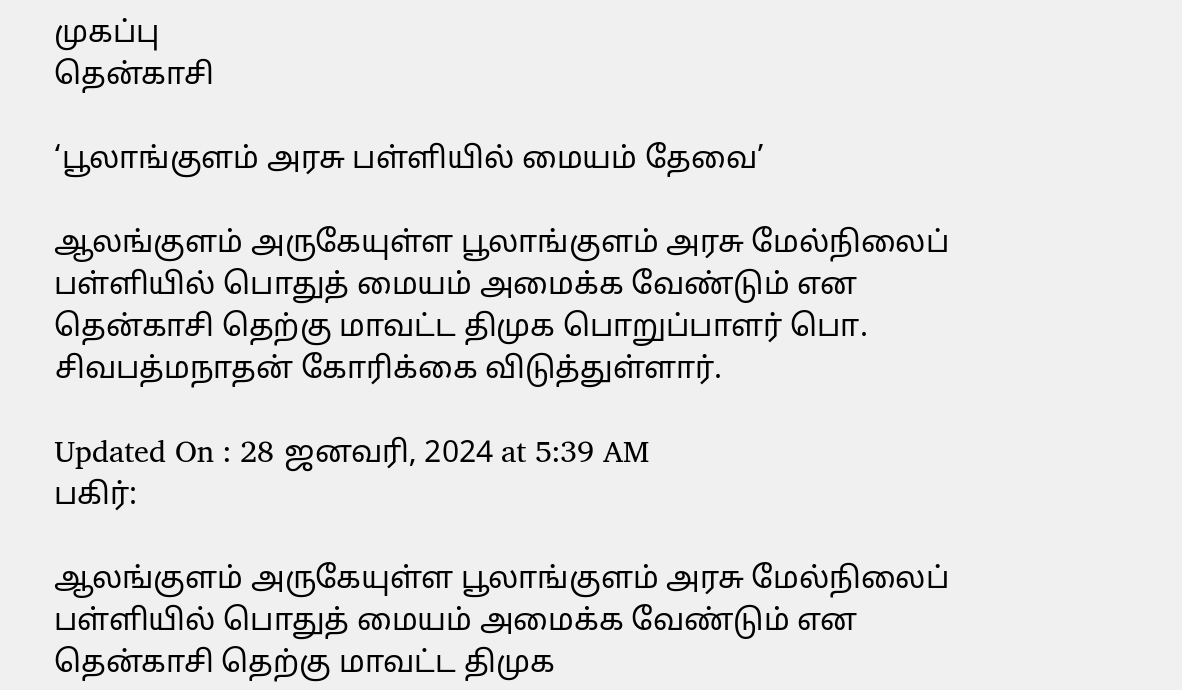முகப்பு
தென்காசி

‘பூலாங்குளம் அரசு பள்ளியில் மையம் தேவை’

ஆலங்குளம் அருகேயுள்ள பூலாங்குளம் அரசு மேல்நிலைப் பள்ளியில் பொதுத் மையம் அமைக்க வேண்டும் என தென்காசி தெற்கு மாவட்ட திமுக பொறுப்பாளர் பொ. சிவபத்மநாதன் கோரிக்கை விடுத்துள்ளார்.

Updated On : 28 ஜனவரி, 2024 at 5:39 AM
பகிர்:

ஆலங்குளம் அருகேயுள்ள பூலாங்குளம் அரசு மேல்நிலைப் பள்ளியில் பொதுத் மையம் அமைக்க வேண்டும் என தென்காசி தெற்கு மாவட்ட திமுக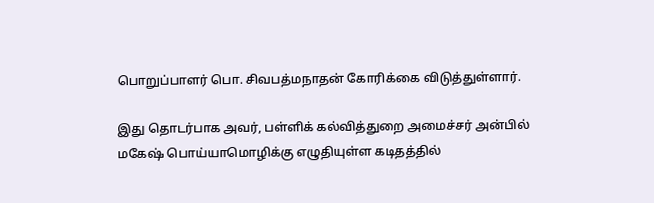பொறுப்பாளர் பொ. சிவபத்மநாதன் கோரிக்கை விடுத்துள்ளார்.

இது தொடர்பாக அவர், பள்ளிக் கல்வித்துறை அமைச்சர் அன்பில் மகேஷ் பொய்யாமொழிக்கு எழுதியுள்ள கடிதத்தில்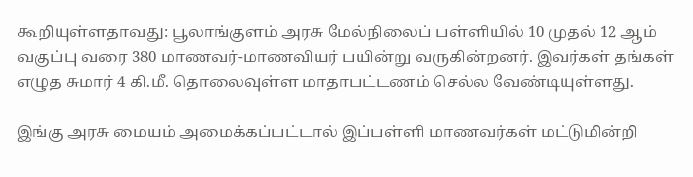கூறியுள்ளதாவது: பூலாங்குளம் அரசு மேல்நிலைப் பள்ளியில் 10 முதல் 12 ஆம் வகுப்பு வரை 380 மாணவர்-மாணவியர் பயின்று வருகின்றனர். இவர்கள் தங்கள் எழுத சுமார் 4 கி.மீ. தொலைவுள்ள மாதாபட்டணம் செல்ல வேண்டியுள்ளது.

இங்கு அரசு மையம் அமைக்கப்பட்டால் இப்பள்ளி மாணவர்கள் மட்டுமின்றி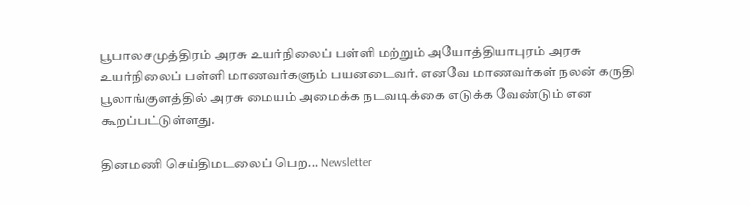பூபாலசமுத்திரம் அரசு உயர்நிலைப் பள்ளி மற்றும் அயோத்தியாபுரம் அரசு உயர்நிலைப் பள்ளி மாணவர்களும் பயனடைவர். எனவே மாணவர்கள் நலன் கருதி பூலாங்குளத்தில் அரசு மையம் அமைக்க நடவடிக்கை எடுக்க வேண்டும் என கூறப்பட்டுள்ளது.

தினமணி செய்திமடலைப் பெற... Newsletter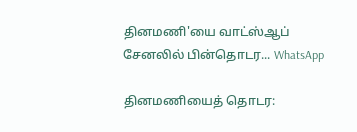தினமணி'யை வாட்ஸ்ஆப் சேனலில் பின்தொடர... WhatsApp

தினமணியைத் தொடர: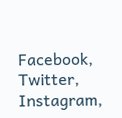Facebook, Twitter, Instagram,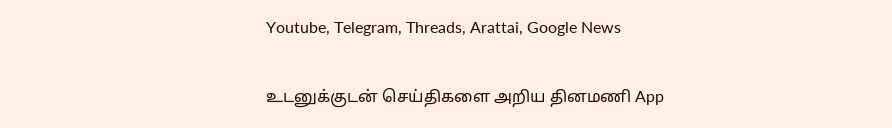Youtube, Telegram, Threads, Arattai, Google News

உடனுக்குடன் செய்திகளை அறிய தினமணி App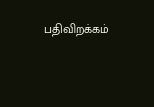பதிவிறக்கம்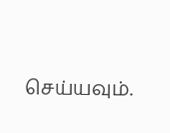செய்யவும்.